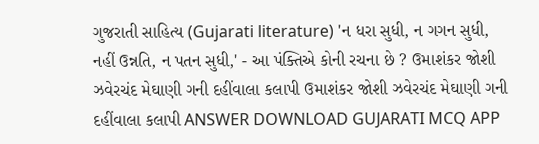ગુજરાતી સાહિત્ય (Gujarati literature) 'ન ધરા સુધી, ન ગગન સુધી, નહીં ઉન્નતિ, ન પતન સુધી,' - આ પંક્તિએ કોની રચના છે ? ઉમાશંકર જોશી ઝવેરચંદ મેઘાણી ગની દહીંવાલા કલાપી ઉમાશંકર જોશી ઝવેરચંદ મેઘાણી ગની દહીંવાલા કલાપી ANSWER DOWNLOAD GUJARATI MCQ APP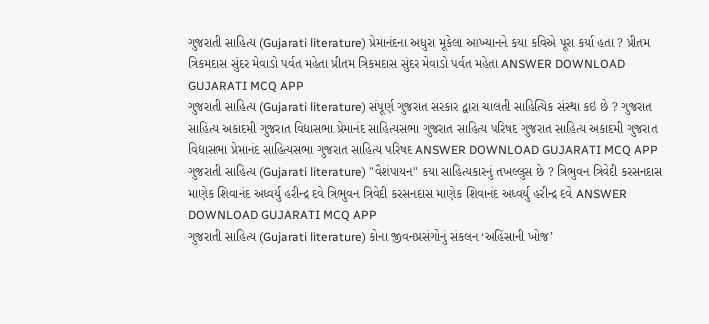ગુજરાતી સાહિત્ય (Gujarati literature) પ્રેમાનંદના અધુરા મૂકેલા આખ્યાનને કયા કવિએ પૂરા કર્યા હતા ? પ્રીતમ ત્રિકમદાસ સુંદર મેવાડો પર્વત મહેતા પ્રીતમ ત્રિકમદાસ સુંદર મેવાડો પર્વત મહેતા ANSWER DOWNLOAD GUJARATI MCQ APP
ગુજરાતી સાહિત્ય (Gujarati literature) સંપૂર્ણ ગુજરાત સરકાર દ્વારા ચાલતી સાહિત્યિક સંસ્થા કઇ છે ? ગુજરાત સાહિત્ય અકાદમી ગુજરાત વિદ્યાસભા પ્રેમાનંદ સાહિત્યસભા ગુજરાત સાહિત્ય પરિષદ ગુજરાત સાહિત્ય અકાદમી ગુજરાત વિદ્યાસભા પ્રેમાનંદ સાહિત્યસભા ગુજરાત સાહિત્ય પરિષદ ANSWER DOWNLOAD GUJARATI MCQ APP
ગુજરાતી સાહિત્ય (Gujarati literature) "વૈશંપાયન" કયા સાહિત્યકારનું તખલ્લુસ છે ? ત્રિભુવન ત્રિવેદી કરસનદાસ માણેક શિવાનંદ અધ્વર્યુ હરીન્દ્ર દવે ત્રિભુવન ત્રિવેદી કરસનદાસ માણેક શિવાનંદ અધ્વર્યુ હરીન્દ્ર દવે ANSWER DOWNLOAD GUJARATI MCQ APP
ગુજરાતી સાહિત્ય (Gujarati literature) કોના જીવનપ્રસંગોનું સંકલન ‘અહિંસાની ખોજ’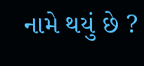નામે થયું છે ?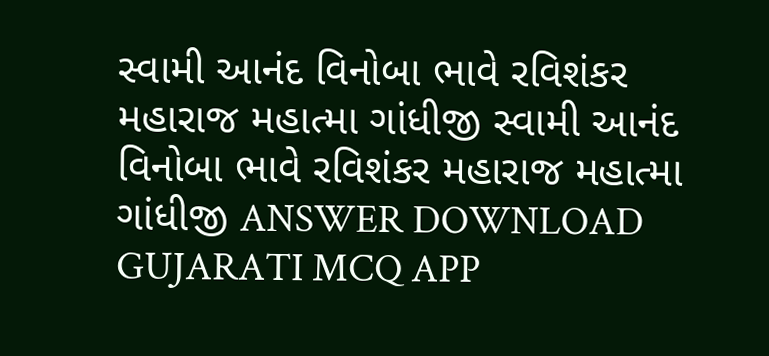સ્વામી આનંદ વિનોબા ભાવે રવિશંકર મહારાજ મહાત્મા ગાંધીજી સ્વામી આનંદ વિનોબા ભાવે રવિશંકર મહારાજ મહાત્મા ગાંધીજી ANSWER DOWNLOAD GUJARATI MCQ APP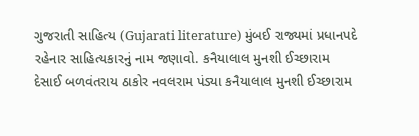ગુજરાતી સાહિત્ય (Gujarati literature) મુંબઈ રાજ્યમાં પ્રધાનપદે રહેનાર સાહિત્યકારનું નામ જણાવો. કનૈયાલાલ મુનશી ઈચ્છારામ દેસાઈ બળવંતરાય ઠાકોર નવલરામ પંડ્યા કનૈયાલાલ મુનશી ઈચ્છારામ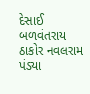દેસાઈ બળવંતરાય ઠાકોર નવલરામ પંડ્યા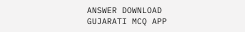ANSWER DOWNLOAD GUJARATI MCQ APP